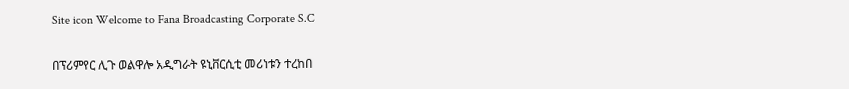Site icon Welcome to Fana Broadcasting Corporate S.C

በፕሪምየር ሊጉ ወልዋሎ አዲግራት ዩኒቨርሲቲ መሪነቱን ተረከበ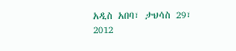አዲስ አበባ፣ ታህሳስ 29፣ 2012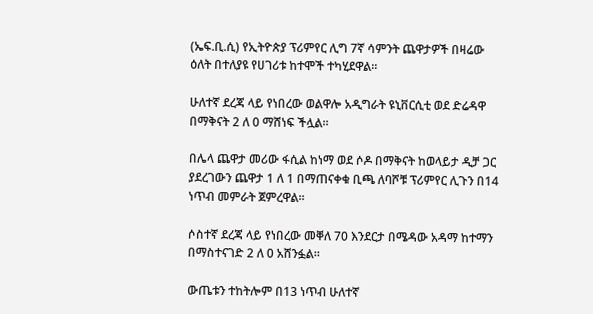(ኤፍ.ቢ.ሲ) የኢትዮጵያ ፕሪምየር ሊግ 7ኛ ሳምንት ጨዋታዎች በዛሬው ዕለት በተለያዩ የሀገሪቱ ከተሞች ተካሂደዋል።

ሁለተኛ ደረጃ ላይ የነበረው ወልዋሎ አዲግራት ዩኒቨርሲቲ ወደ ድሬዳዋ በማቅናት 2 ለ 0 ማሸነፍ ችሏል፡፡

በሌላ ጨዋታ መሪው ፋሲል ከነማ ወደ ሶዶ በማቅናት ከወላይታ ዲቻ ጋር ያደረገውን ጨዋታ 1 ለ 1 በማጠናቀቁ ቢጫ ለባሾቹ ፕሪምየር ሊጉን በ14 ነጥብ መምራት ጀምረዋል፡፡

ሶስተኛ ደረጃ ላይ የነበረው መቐለ 70 እንደርታ በሜዳው አዳማ ከተማን በማስተናገድ 2 ለ 0 አሸንፏል።

ውጤቱን ተከትሎም በ13 ነጥብ ሁለተኛ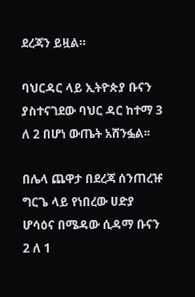ደረጃን ይዟል።

ባህርዳር ላይ ኢትዮጵያ ቡናን ያስተናገደው ባህር ዳር ከተማ 3 ለ 2 በሆነ ውጤት አሸንፏል፡፡

በሌላ ጨዋታ በደረጃ ሰንጠረዡ ግርጌ ላይ የነበረው ሀድያ ሆሳዕና በሜዳው ሲዳማ ቡናን 2 ለ 1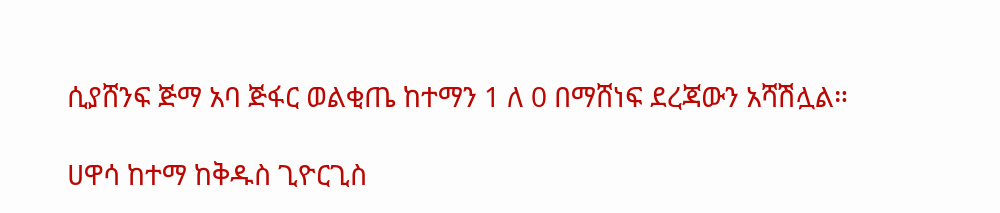ሲያሸንፍ ጅማ አባ ጅፋር ወልቂጤ ከተማን 1 ለ 0 በማሸነፍ ደረጃውን አሻሽሏል።

ሀዋሳ ከተማ ከቅዱስ ጊዮርጊስ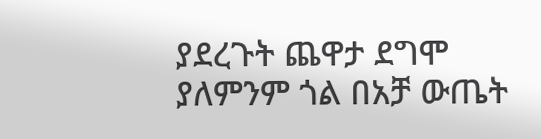ያደረጉት ጨዋታ ደግሞ ያለምንም ጎል በአቻ ውጤት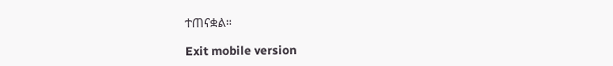ተጠናቋል።

Exit mobile version